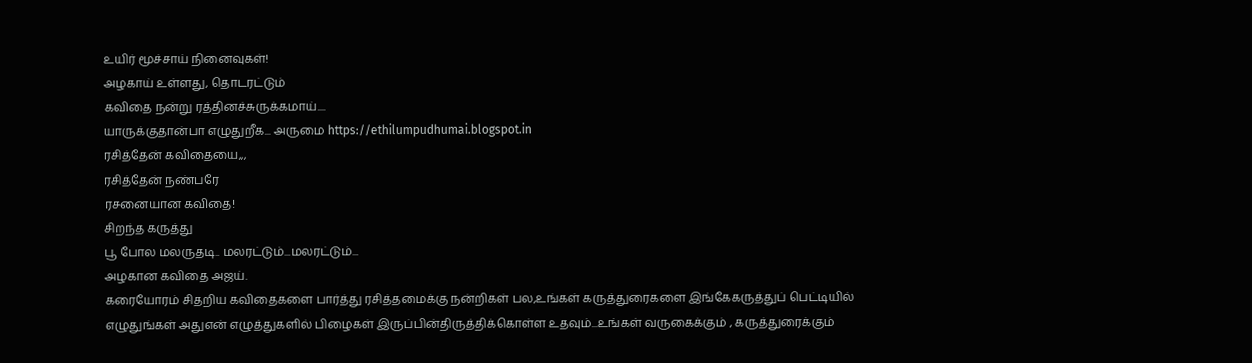உயிர் மூச்சாய் நினைவுகள்!
அழகாய் உள்ளது, தொடரட்டும்
கவிதை நன்று ரத்தினச்சுருக்கமாய்....
யாருக்குதான்பா எழுதுறீக... அருமை https://ethilumpudhumai.blogspot.in
ரசித்தேன் கவிதையை,,,
ரசித்தேன் நண்பரே
ரசனையான கவிதை!
சிறந்த கருத்து
பூ போல மலருதடி.. மலரட்டும்...மலரட்டும்...
அழகான கவிதை அஜய்.
கரையோரம் சிதறிய கவிதைகளை பார்த்து ரசித்தமைக்கு நன்றிகள் பல,உங்கள் கருத்துரைகளை இங்கேகருத்துப் பெட்டியில் எழுதுங்கள் அதுஎன் எழுத்துகளில் பிழைகள் இருப்பின்திருத்திக்கொள்ள உதவும்...உங்கள் வருகைக்கும் , கருத்துரைக்கும்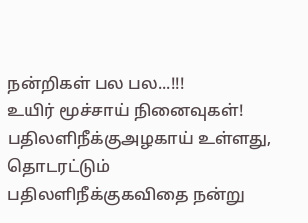நன்றிகள் பல பல...!!!
உயிர் மூச்சாய் நினைவுகள்!
பதிலளிநீக்குஅழகாய் உள்ளது, தொடரட்டும்
பதிலளிநீக்குகவிதை நன்று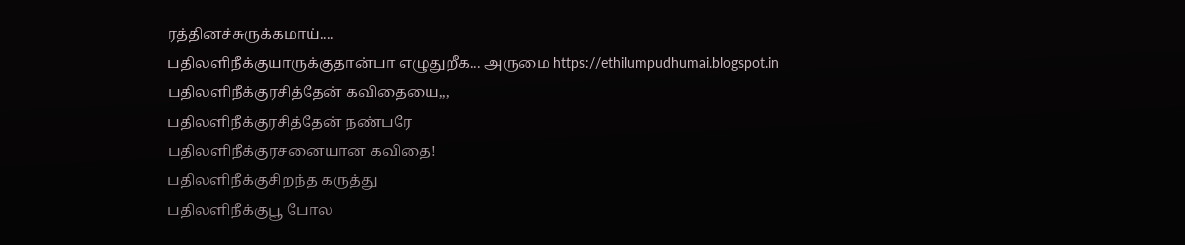ரத்தினச்சுருக்கமாய்....
பதிலளிநீக்குயாருக்குதான்பா எழுதுறீக... அருமை https://ethilumpudhumai.blogspot.in
பதிலளிநீக்குரசித்தேன் கவிதையை,,,
பதிலளிநீக்குரசித்தேன் நண்பரே
பதிலளிநீக்குரசனையான கவிதை!
பதிலளிநீக்குசிறந்த கருத்து
பதிலளிநீக்குபூ போல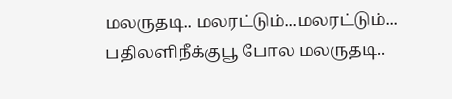மலருதடி.. மலரட்டும்...மலரட்டும்...
பதிலளிநீக்குபூ போல மலருதடி..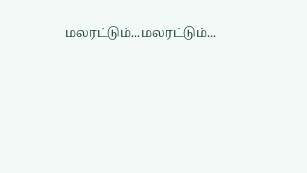மலரட்டும்...மலரட்டும்...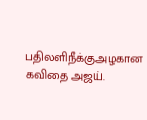பதிலளிநீக்குஅழகான கவிதை அஜய்.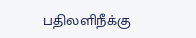பதிலளிநீக்கு